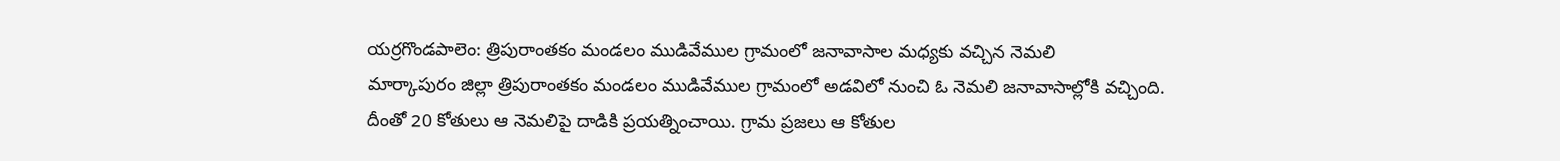యర్రగొండపాలెం: త్రిపురాంతకం మండలం ముడివేముల గ్రామంలో జనావాసాల మధ్యకు వచ్చిన నెమలి
మార్కాపురం జిల్లా త్రిపురాంతకం మండలం ముడివేముల గ్రామంలో అడవిలో నుంచి ఓ నెమలి జనావాసాల్లోకి వచ్చింది. దీంతో 20 కోతులు ఆ నెమలిపై దాడికి ప్రయత్నించాయి. గ్రామ ప్రజలు ఆ కోతుల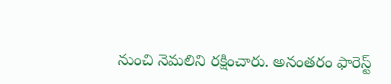నుంచి నెమలిని రక్షించారు. అనంతరం ఫారెస్ట్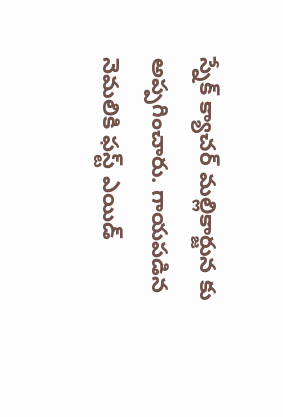స్నేక్ క్యాచర్ మల్లికార్జున కు అప్పగించారు. గాయపడిన నెమలికి ఫస్ట్ ఎయిడ్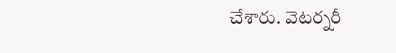చేశారు. వెటర్నరీ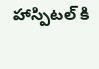హాస్పిటల్ కి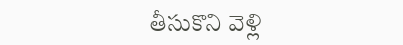తీసుకొని వెళ్లి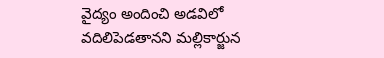వైద్యం అందించి అడవిలో వదిలిపెడతానని మల్లికార్జున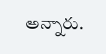అన్నారు.